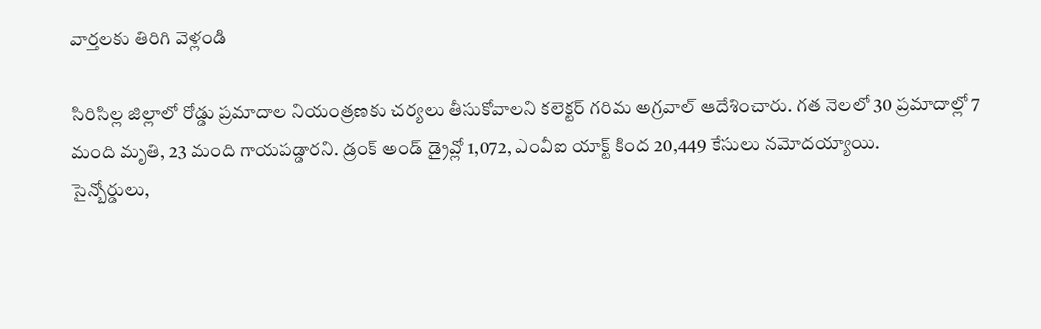వార్తలకు తిరిగి వెళ్లండి

సిరిసిల్ల జిల్లాలో రోడ్డు ప్రమాదాల నియంత్రణకు చర్యలు తీసుకోవాలని కలెక్టర్ గరిమ అగ్రవాల్ ఆదేశించారు. గత నెలలో 30 ప్రమాదాల్లో 7 మంది మృతి, 23 మంది గాయపడ్డారని. డ్రంక్ అండ్ డ్రైవ్లో 1,072, ఎంవీఐ యాక్ట్ కింద 20,449 కేసులు నమోదయ్యాయి.
సైన్బోర్డులు,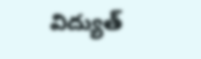విద్యుత్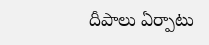దీపాలు ఏర్పాటు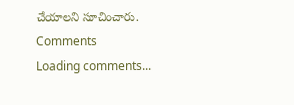చేయాలని సూచించారు.
Comments
Loading comments...